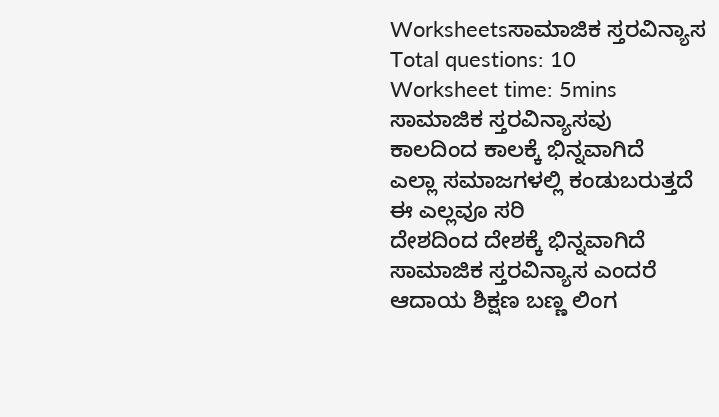Worksheetsಸಾಮಾಜಿಕ ಸ್ತರವಿನ್ಯಾಸ
Total questions: 10
Worksheet time: 5mins
ಸಾಮಾಜಿಕ ಸ್ತರವಿನ್ಯಾಸವು
ಕಾಲದಿಂದ ಕಾಲಕ್ಕೆ ಭಿನ್ನವಾಗಿದೆ
ಎಲ್ಲಾ ಸಮಾಜಗಳಲ್ಲಿ ಕಂಡುಬರುತ್ತದೆ
ಈ ಎಲ್ಲವೂ ಸರಿ
ದೇಶದಿಂದ ದೇಶಕ್ಕೆ ಭಿನ್ನವಾಗಿದೆ
ಸಾಮಾಜಿಕ ಸ್ತರವಿನ್ಯಾಸ ಎಂದರೆ
ಆದಾಯ ಶಿಕ್ಷಣ ಬಣ್ಣ ಲಿಂಗ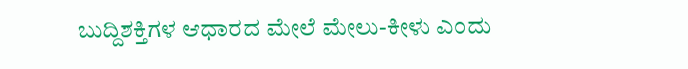ಬುದ್ದಿಶಕ್ತಿಗಳ ಆಧಾರದ ಮೇಲೆ ಮೇಲು-ಕೀಳು ಎಂದು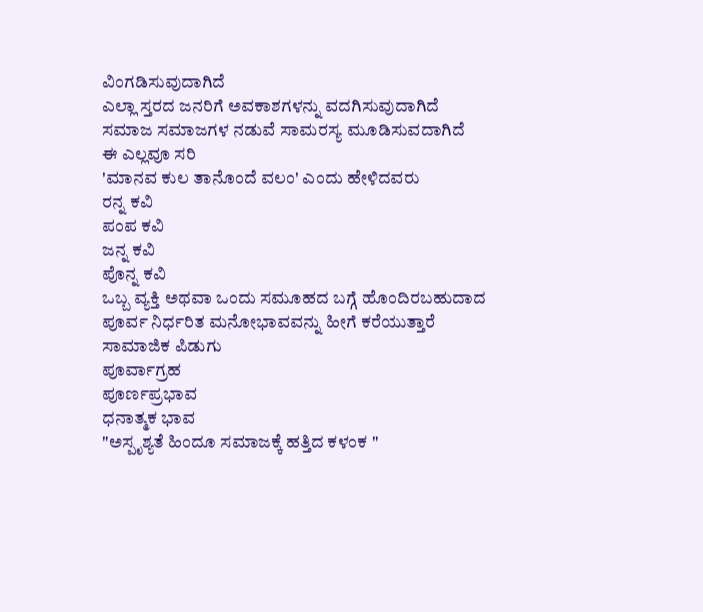ವಿಂಗಡಿಸುವುದಾಗಿದೆ
ಎಲ್ಲಾ ಸ್ತರದ ಜನರಿಗೆ ಅವಕಾಶಗಳನ್ನು ವದಗಿಸುವುದಾಗಿದೆ
ಸಮಾಜ ಸಮಾಜಗಳ ನಡುವೆ ಸಾಮರಸ್ಯ ಮೂಡಿಸುವದಾಗಿದೆ
ಈ ಎಲ್ಲವೂ ಸರಿ
'ಮಾನವ ಕುಲ ತಾನೊಂದೆ ವಲಂ' ಎಂದು ಹೇಳಿದವರು
ರನ್ನ ಕವಿ
ಪಂಪ ಕವಿ
ಜನ್ನ ಕವಿ
ಪೊನ್ನ ಕವಿ
ಒಬ್ಬ ವ್ಯಕ್ತಿ ಅಥವಾ ಒಂದು ಸಮೂಹದ ಬಗ್ಗೆ ಹೊಂದಿರಬಹುದಾದ ಪೂರ್ವ ನಿರ್ಧರಿತ ಮನೋಭಾವವನ್ನು ಹೀಗೆ ಕರೆಯುತ್ತಾರೆ
ಸಾಮಾಜಿಕ ಪಿಡುಗು
ಪೂರ್ವಾಗ್ರಹ
ಪೂರ್ಣಪ್ರಭಾವ
ಧನಾತ್ಮಕ ಭಾವ
"ಅಸ್ಪೃಶ್ಯತೆ ಹಿಂದೂ ಸಮಾಜಕ್ಕೆ ಹತ್ತಿದ ಕಳಂಕ "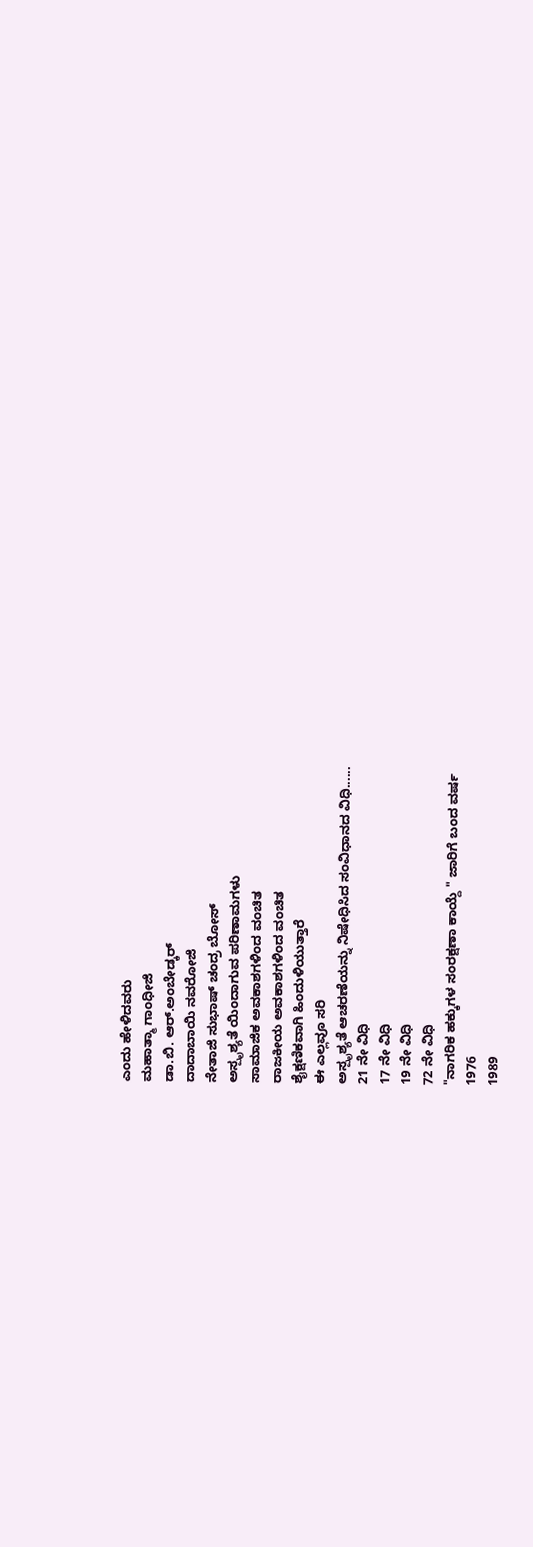ಎಂದು ಹೇಳಿದವರು
ಮಹಾತ್ಮಾ ಗಾಂಧೀಜಿ
ಡಾ.ಬಿ. ಆರ್.ಅಂಬೇಡ್ಕರ್
ದಾದಾಬಾಯಿ ನವರೋಜಿ
ನೇತಾಜಿ ಸುಭಾಷ್ ಚಂದ್ರ ಬೋಸ್
ಅಸ್ಪೃಶ್ಯತೆ ಯಿಂದಾಗುವ ಪರಿಣಾಮಗಳು
ಸಾಮಾಜಿಕ ಅವಕಾಶಗಳಿಂದ ವಂಚಿತ
ರಾಜಕೀಯ ಅವಕಾಶಗಳಿಂದ ವಂಚಿತ
ಶೈಕ್ಷಣಿಕವಾಗಿ ಹಿಂದುಳಿಯುತ್ತಾರೆ
ಈ ಎಲ್ಲವೂ ಸರಿ
ಅಸ್ಪೃಶ್ಯತೆ ಆಚರಣೆಯನ್ನು ನಿಷೇಧಿಸಿದ ಸಂವಿಧಾನದ ವಿಧಿ......
21 ನೇ ವಿಧಿ
17 ನೇ ವಿಧಿ
19 ನೇ ವಿಧಿ
72 ನೇ ವಿಧಿ
"ನಾಗರಿಕ ಹಕ್ಕುಗಳ ಸಂರಕ್ಷಣಾ ಕಾಯ್ದೆ " ಜಾರಿಗೆ ಬಂದ ವರ್ಷ
1976
1989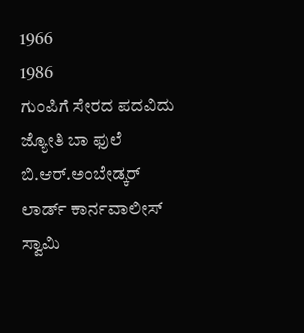1966
1986
ಗುಂಪಿಗೆ ಸೇರದ ಪದವಿದು
ಜ್ಯೋತಿ ಬಾ ಫುಲೆ
ಬಿ.ಆರ್.ಅಂಬೇಡ್ಕರ್
ಲಾರ್ಡ್ ಕಾರ್ನವಾಲೀಸ್
ಸ್ವಾಮಿ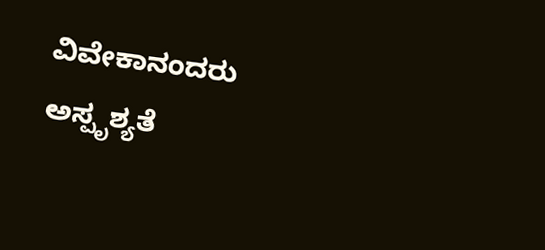ವಿವೇಕಾನಂದರು
ಅಸ್ಪೃಶ್ಯತೆ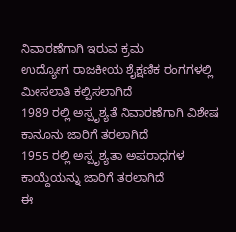ನಿವಾರಣೆಗಾಗಿ ಇರುವ ಕ್ರಮ
ಉದ್ಯೋಗ ರಾಜಕೀಯ ಶೈಕ್ಷಣಿಕ ರಂಗಗಳಲ್ಲಿ ಮೀಸಲಾತಿ ಕಲ್ಪಿಸಲಾಗಿದೆ
1989 ರಲ್ಲಿ ಅಸ್ಪೃಶ್ಯತೆ ನಿವಾರಣೆಗಾಗಿ ವಿಶೇಷ ಕಾನೂನು ಜಾರಿಗೆ ತರಲಾಗಿದೆ
1955 ರಲ್ಲಿ ಅಸ್ಪೃಶ್ಯತಾ ಅಪರಾಧಗಳ ಕಾಯ್ದೆಯನ್ನು ಜಾರಿಗೆ ತರಲಾಗಿದೆ
ಈ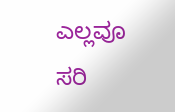ಎಲ್ಲವೂ ಸರಿ